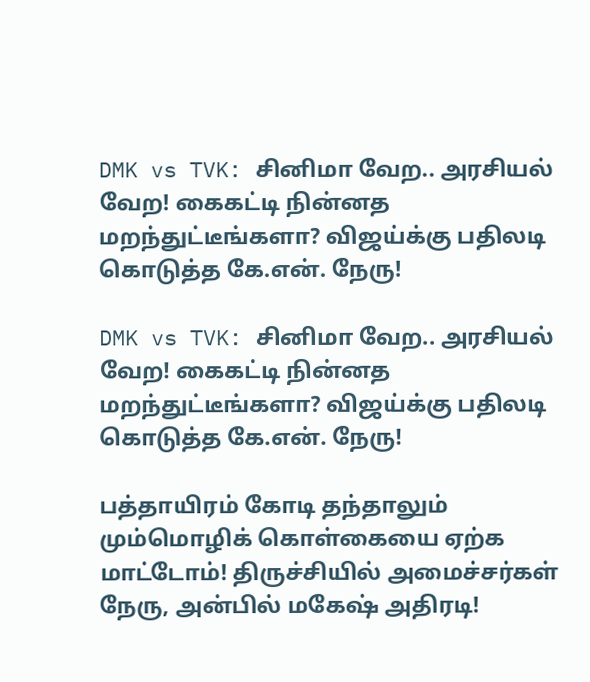DMK vs TVK: சினிமா வேற.. அரசியல் வேற! கைகட்டி நின்னத மறந்துட்டீங்களா? விஜய்க்கு பதிலடி கொடுத்த கே.என். நேரு!

DMK vs TVK: சினிமா வேற.. அரசியல் வேற! கைகட்டி நின்னத மறந்துட்டீங்களா? விஜய்க்கு பதிலடி கொடுத்த கே.என். நேரு!

பத்தாயிரம் கோடி தந்தாலும் மும்மொழிக் கொள்கையை ஏற்க மாட்டோம்! திருச்சியில் அமைச்சர்கள் நேரு, அன்பில் மகேஷ் அதிரடி!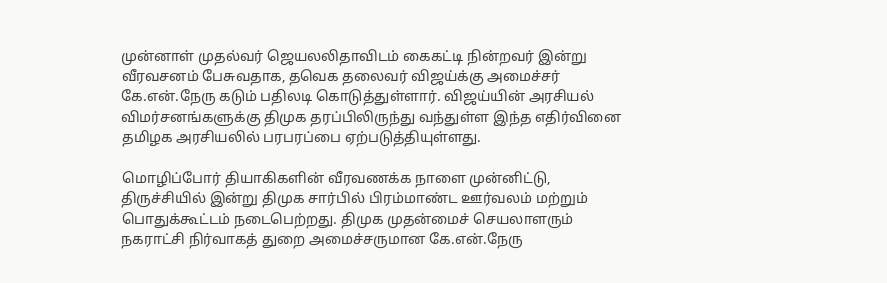முன்னாள் முதல்வர் ஜெயலலிதாவிடம் கைகட்டி நின்றவர் இன்று வீரவசனம் பேசுவதாக, தவெக தலைவர் விஜய்க்கு அமைச்சர் கே.என்.நேரு கடும் பதிலடி கொடுத்துள்ளார். விஜய்யின் அரசியல் விமர்சனங்களுக்கு திமுக தரப்பிலிருந்து வந்துள்ள இந்த எதிர்வினை தமிழக அரசியலில் பரபரப்பை ஏற்படுத்தியுள்ளது.

மொழிப்போர் தியாகிகளின் வீரவணக்க நாளை முன்னிட்டு, திருச்சியில் இன்று திமுக சார்பில் பிரம்மாண்ட ஊர்வலம் மற்றும் பொதுக்கூட்டம் நடைபெற்றது. திமுக முதன்மைச் செயலாளரும் நகராட்சி நிர்வாகத் துறை அமைச்சருமான கே.என்.நேரு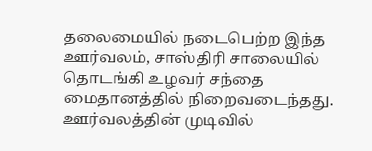தலைமையில் நடைபெற்ற இந்த ஊர்வலம், சாஸ்திரி சாலையில் தொடங்கி உழவர் சந்தை மைதானத்தில் நிறைவடைந்தது. ஊர்வலத்தின் முடிவில்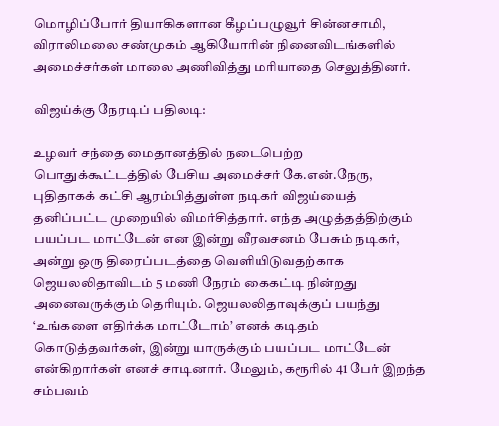மொழிப்போர் தியாகிகளான கீழப்பழுவூர் சின்னசாமி, விராலிமலை சண்முகம் ஆகியோரின் நினைவிடங்களில் அமைச்சர்கள் மாலை அணிவித்து மரியாதை செலுத்தினர்.

விஜய்க்கு நேரடிப் பதிலடி:

உழவர் சந்தை மைதானத்தில் நடைபெற்ற பொதுக்கூட்டத்தில் பேசிய அமைச்சர் கே.என்.நேரு, புதிதாகக் கட்சி ஆரம்பித்துள்ள நடிகர் விஜய்யைத் தனிப்பட்ட முறையில் விமர்சித்தார். எந்த அழுத்தத்திற்கும் பயப்பட மாட்டேன் என இன்று வீரவசனம் பேசும் நடிகர், அன்று ஒரு திரைப்படத்தை வெளியிடுவதற்காக ஜெயலலிதாவிடம் 5 மணி நேரம் கைகட்டி நின்றது அனைவருக்கும் தெரியும். ஜெயலலிதாவுக்குப் பயந்து ‘உங்களை எதிர்க்க மாட்டோம்’ எனக் கடிதம் கொடுத்தவர்கள், இன்று யாருக்கும் பயப்பட மாட்டேன் என்கிறார்கள் எனச் சாடினார். மேலும், கரூரில் 41 பேர் இறந்த சம்பவம்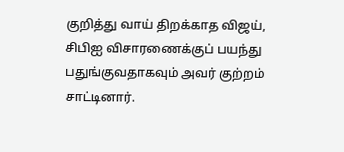குறித்து வாய் திறக்காத விஜய், சிபிஐ விசாரணைக்குப் பயந்து பதுங்குவதாகவும் அவர் குற்றம் சாட்டினார்.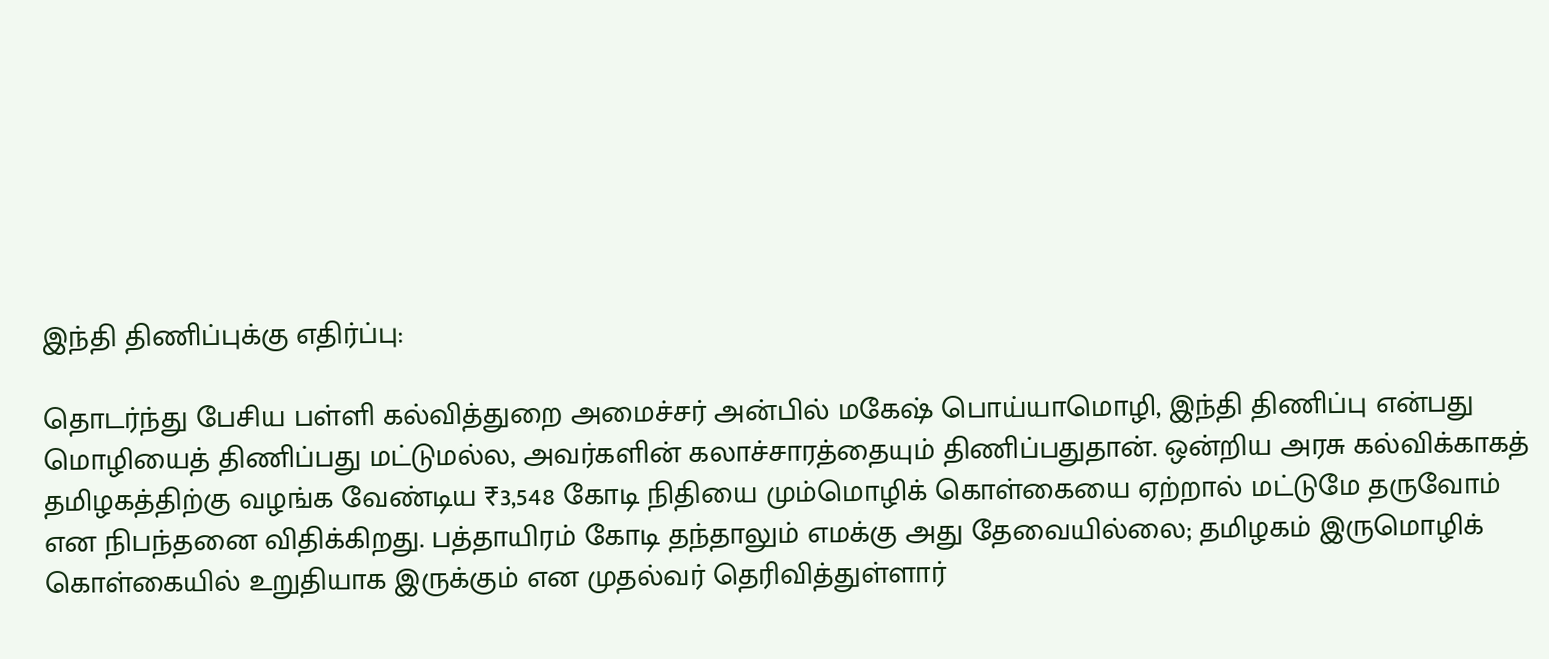இந்தி திணிப்புக்கு எதிர்ப்பு:

தொடர்ந்து பேசிய பள்ளி கல்வித்துறை அமைச்சர் அன்பில் மகேஷ் பொய்யாமொழி, இந்தி திணிப்பு என்பது மொழியைத் திணிப்பது மட்டுமல்ல, அவர்களின் கலாச்சாரத்தையும் திணிப்பதுதான். ஒன்றிய அரசு கல்விக்காகத் தமிழகத்திற்கு வழங்க வேண்டிய ₹3,548 கோடி நிதியை மும்மொழிக் கொள்கையை ஏற்றால் மட்டுமே தருவோம் என நிபந்தனை விதிக்கிறது. பத்தாயிரம் கோடி தந்தாலும் எமக்கு அது தேவையில்லை; தமிழகம் இருமொழிக் கொள்கையில் உறுதியாக இருக்கும் என முதல்வர் தெரிவித்துள்ளார்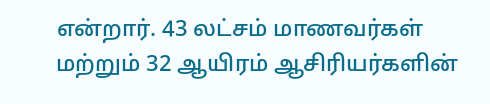என்றார். 43 லட்சம் மாணவர்கள் மற்றும் 32 ஆயிரம் ஆசிரியர்களின்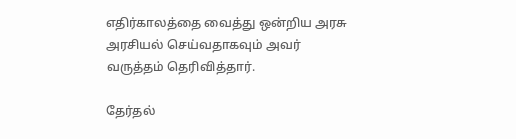எதிர்காலத்தை வைத்து ஒன்றிய அரசு அரசியல் செய்வதாகவும் அவர் வருத்தம் தெரிவித்தார்.

தேர்தல்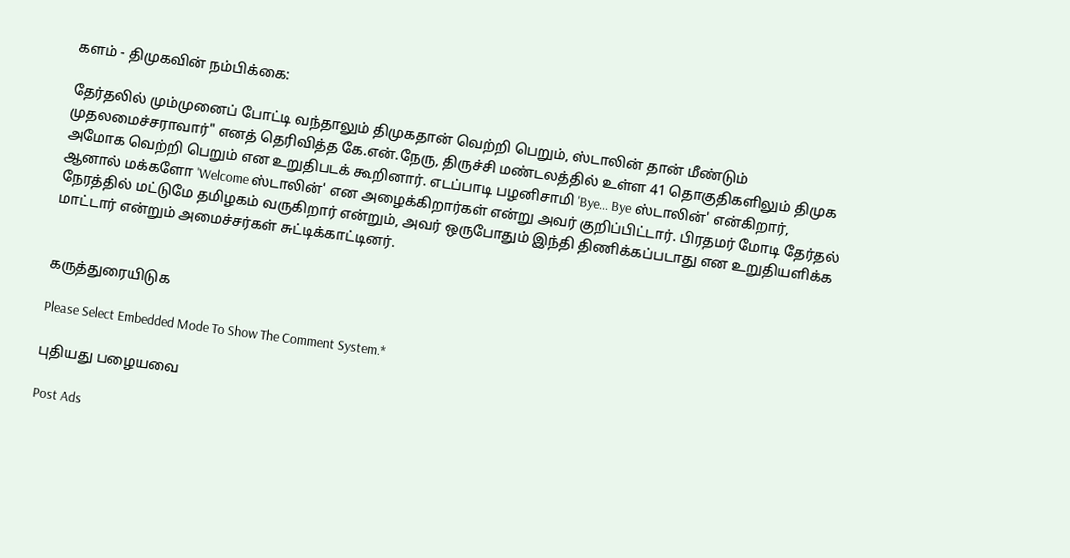களம் - திமுகவின் நம்பிக்கை:

தேர்தலில் மும்முனைப் போட்டி வந்தாலும் திமுகதான் வெற்றி பெறும், ஸ்டாலின் தான் மீண்டும் முதலமைச்சராவார்" எனத் தெரிவித்த கே.என்.நேரு, திருச்சி மண்டலத்தில் உள்ள 41 தொகுதிகளிலும் திமுக அமோக வெற்றி பெறும் என உறுதிபடக் கூறினார். எடப்பாடி பழனிசாமி 'Bye... Bye ஸ்டாலின்' என்கிறார், ஆனால் மக்களோ 'Welcome ஸ்டாலின்' என அழைக்கிறார்கள் என்று அவர் குறிப்பிட்டார். பிரதமர் மோடி தேர்தல் நேரத்தில் மட்டுமே தமிழகம் வருகிறார் என்றும், அவர் ஒருபோதும் இந்தி திணிக்கப்படாது என உறுதியளிக்க மாட்டார் என்றும் அமைச்சர்கள் சுட்டிக்காட்டினர்.


கருத்துரையிடுக

Please Select Embedded Mode To Show The Comment System.*

புதியது பழையவை

Post Ads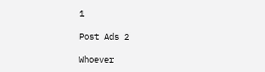1

Post Ads 2

Whoever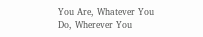You Are, Whatever You Do, Wherever You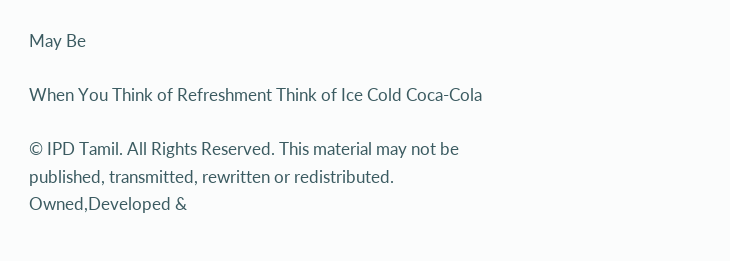May Be

When You Think of Refreshment Think of Ice Cold Coca-Cola

© IPD Tamil. All Rights Reserved. This material may not be published, transmitted, rewritten or redistributed.
Owned,Developed &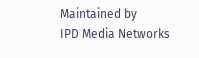Maintained by
IPD Media Networks